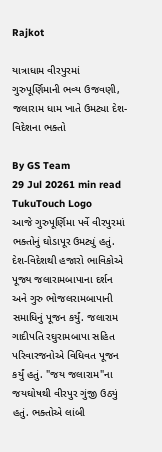Rajkot

યાત્રાધામ વીરપુરમાં ગુરુપૂર્ણિમાની ભવ્ય ઉજવણી, જલારામ ધામ ખાતે ઉમટ્યા દેશ-વિદેશના ભક્તો

By GS Team
29 Jul 20261 min read
TukuTouch Logo
આજે ગુરુપૂર્ણિમા પર્વે વીરપુરમાં ભક્તોનું ઘોડાપૂર ઉમટ્યું હતું. દેશ-વિદેશથી હજારો ભાવિકોએ પૂજ્ય જલારામબાપાના દર્શન અને ગુરુ ભોજલરામબાપાની સમાધિનું પૂજન કર્યું. જલારામ ગાદીપતિ રઘુરામબાપા સહિત પરિવારજનોએ વિધિવત પૂજન કર્યું હતું. "જય જલારામ"ના જયઘોષથી વીરપુર ગુંજી ઉઠ્યું હતું. ભક્તોએ લાંબી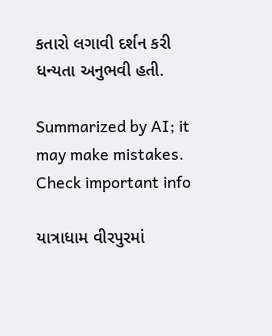કતારો લગાવી દર્શન કરી ધન્યતા અનુભવી હતી.

Summarized by AI; it may make mistakes. Check important info

યાત્રાધામ વીરપુરમાં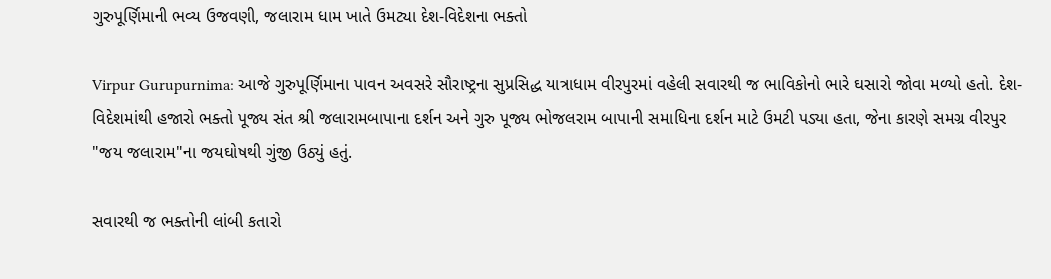ગુરુપૂર્ણિમાની ભવ્ય ઉજવણી, જલારામ ધામ ખાતે ઉમટ્યા દેશ-વિદેશના ભક્તો

Virpur Gurupurnima: આજે ગુરુપૂર્ણિમાના પાવન અવસરે સૌરાષ્ટ્રના સુપ્રસિદ્ધ યાત્રાધામ વીરપુરમાં વહેલી સવારથી જ ભાવિકોનો ભારે ઘસારો જોવા મળ્યો હતો. દેશ-વિદેશમાંથી હજારો ભક્તો પૂજ્ય સંત શ્રી જલારામબાપાના દર્શન અને ગુરુ પૂજ્ય ભોજલરામ બાપાની સમાધિના દર્શન માટે ઉમટી પડ્યા હતા, જેના કારણે સમગ્ર વીરપુર "જય જલારામ"ના જયઘોષથી ગુંજી ઉઠ્યું હતું.

સવારથી જ ભક્તોની લાંબી કતારો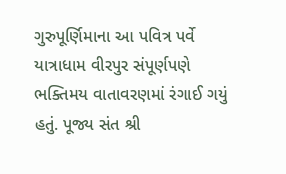ગુરુપૂર્ણિમાના આ પવિત્ર પર્વે યાત્રાધામ વીરપુર સંપૂર્ણપણે ભક્તિમય વાતાવરણમાં રંગાઈ ગયું હતું. પૂજ્ય સંત શ્રી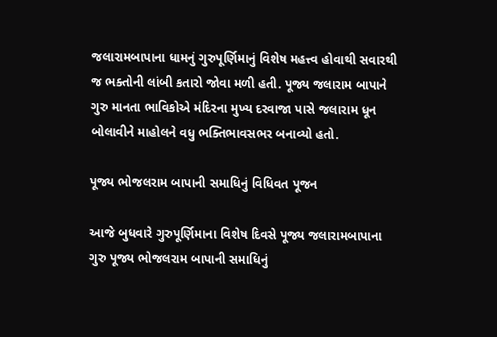જલારામબાપાના ધામનું ગુરુપૂર્ણિમાનું વિશેષ મહત્ત્વ હોવાથી સવારથી જ ભક્તોની લાંબી કતારો જોવા મળી હતી. પૂજ્ય જલારામ બાપાને ગુરુ માનતા ભાવિકોએ મંદિરના મુખ્ય દરવાજા પાસે જલારામ ધૂન બોલાવીને માહોલને વધુ ભક્તિભાવસભર બનાવ્યો હતો.

પૂજ્ય ભોજલરામ બાપાની સમાધિનું વિધિવત પૂજન

આજે બુધવારે ગુરુપૂર્ણિમાના વિશેષ દિવસે પૂજ્ય જલારામબાપાના ગુરુ પૂજ્ય ભોજલરામ બાપાની સમાધિનું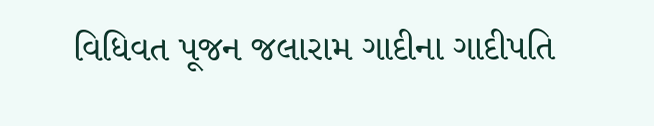વિધિવત પૂજન જલારામ ગાદીના ગાદીપતિ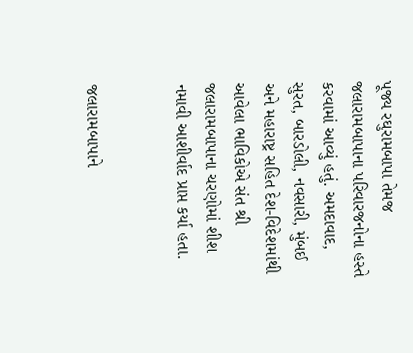પૂજ્ય રઘુરામબાપા તેમજ જલારામબાપાના પરિવારજનોના હસ્તે કરવામાં આવ્યું હતું. અમદાવાદ, સુરત, બારડોલી, નવસારી, મુંબઈ અને મહારાષ્ટ્ર સહિત દેશ-વિદેશમાંથી આવેલા ભાવિકોએ સંત શ્રી જલારામબાપાના ચરણોમાં શીશ નમાવી આશીર્વાદ પ્રાપ્ત કર્યા હતા.


જલારામબાપાને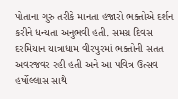પોતાના ગુરુ તરીકે માનતા હજારો ભક્તોએ દર્શન કરીને ધન્યતા અનુભવી હતી. સમગ્ર દિવસ દરમિયાન યાત્રાધામ વીરપુરમાં ભક્તોની સતત અવરજવર રહી હતી અને આ પવિત્ર ઉત્સવ હર્ષોલ્લાસ સાથે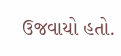ઉજવાયો હતો.